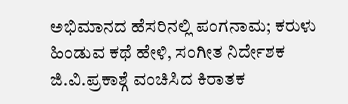ಅಭಿಮಾನದ ಹೆಸರಿನಲ್ಲಿ ಪಂಗನಾಮ; ಕರುಳು ಹಿಂಡುವ ಕಥೆ ಹೇಳಿ, ಸಂಗೀತ ನಿರ್ದೇಶಕ ಜಿ.ವಿ.ಪ್ರಕಾಶ್ಗೆ ವಂಚಿಸಿದ ಕಿರಾತಕ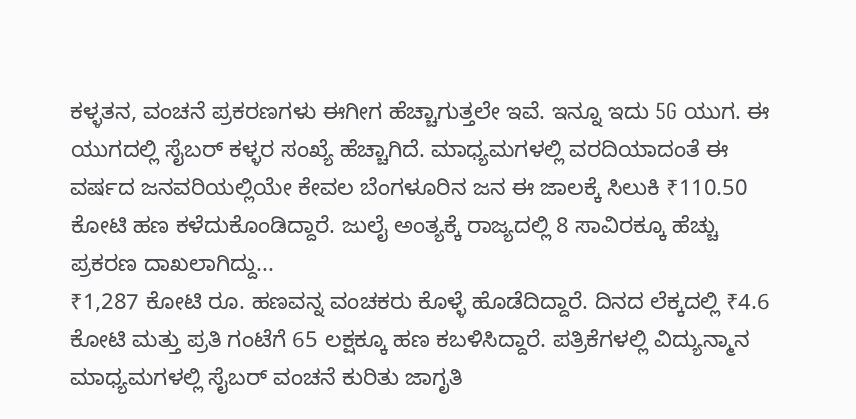ಕಳ್ಳತನ, ವಂಚನೆ ಪ್ರಕರಣಗಳು ಈಗೀಗ ಹೆಚ್ಚಾಗುತ್ತಲೇ ಇವೆ. ಇನ್ನೂ ಇದು 5G ಯುಗ. ಈ ಯುಗದಲ್ಲಿ ಸೈಬರ್ ಕಳ್ಳರ ಸಂಖ್ಯೆ ಹೆಚ್ಚಾಗಿದೆ. ಮಾಧ್ಯಮಗಳಲ್ಲಿ ವರದಿಯಾದಂತೆ ಈ ವರ್ಷದ ಜನವರಿಯಲ್ಲಿಯೇ ಕೇವಲ ಬೆಂಗಳೂರಿನ ಜನ ಈ ಜಾಲಕ್ಕೆ ಸಿಲುಕಿ ₹110.50 ಕೋಟಿ ಹಣ ಕಳೆದುಕೊಂಡಿದ್ದಾರೆ. ಜುಲೈ ಅಂತ್ಯಕ್ಕೆ ರಾಜ್ಯದಲ್ಲಿ 8 ಸಾವಿರಕ್ಕೂ ಹೆಚ್ಚು ಪ್ರಕರಣ ದಾಖಲಾಗಿದ್ದು...
₹1,287 ಕೋಟಿ ರೂ. ಹಣವನ್ನ ವಂಚಕರು ಕೊಳ್ಳೆ ಹೊಡೆದಿದ್ದಾರೆ. ದಿನದ ಲೆಕ್ಕದಲ್ಲಿ ₹4.6 ಕೋಟಿ ಮತ್ತು ಪ್ರತಿ ಗಂಟೆಗೆ 65 ಲಕ್ಷಕ್ಕೂ ಹಣ ಕಬಳಿಸಿದ್ದಾರೆ. ಪತ್ರಿಕೆಗಳಲ್ಲಿ ವಿದ್ಯುನ್ಮಾನ ಮಾಧ್ಯಮಗಳಲ್ಲಿ ಸೈಬರ್ ವಂಚನೆ ಕುರಿತು ಜಾಗೃತಿ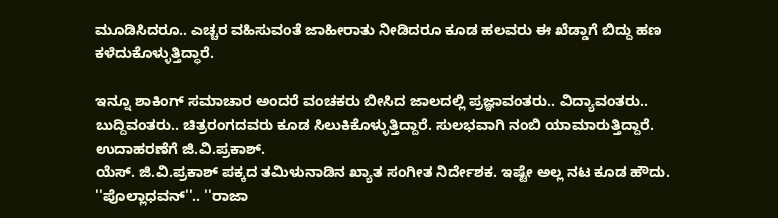ಮೂಡಿಸಿದರೂ.. ಎಚ್ಚರ ವಹಿಸುವಂತೆ ಜಾಹೀರಾತು ನೀಡಿದರೂ ಕೂಡ ಹಲವರು ಈ ಖೆಡ್ಡಾಗೆ ಬಿದ್ದು ಹಣ ಕಳೆದುಕೊಳ್ಳುತ್ತಿದ್ಧಾರೆ.

ಇನ್ನೂ ಶಾಕಿಂಗ್ ಸಮಾಚಾರ ಅಂದರೆ ವಂಚಕರು ಬೀಸಿದ ಜಾಲದಲ್ಲಿ ಪ್ರಜ್ಞಾವಂತರು.. ವಿದ್ಯಾವಂತರು.. ಬುದ್ದಿವಂತರು.. ಚಿತ್ರರಂಗದವರು ಕೂಡ ಸಿಲುಕಿಕೊಳ್ಳುತ್ತಿದ್ದಾರೆ. ಸುಲಭವಾಗಿ ನಂಬಿ ಯಾಮಾರುತ್ತಿದ್ದಾರೆ. ಉದಾಹರಣೆಗೆ ಜಿ.ವಿ.ಪ್ರಕಾಶ್.
ಯೆಸ್. ಜಿ.ವಿ.ಪ್ರಕಾಶ್ ಪಕ್ಕದ ತಮಿಳುನಾಡಿನ ಖ್ಯಾತ ಸಂಗೀತ ನಿರ್ದೇಶಕ. ಇಷ್ಟೇ ಅಲ್ಲ ನಟ ಕೂಡ ಹೌದು. ''ಪೊಲ್ಲಾಧವನ್''.. ''ರಾಜಾ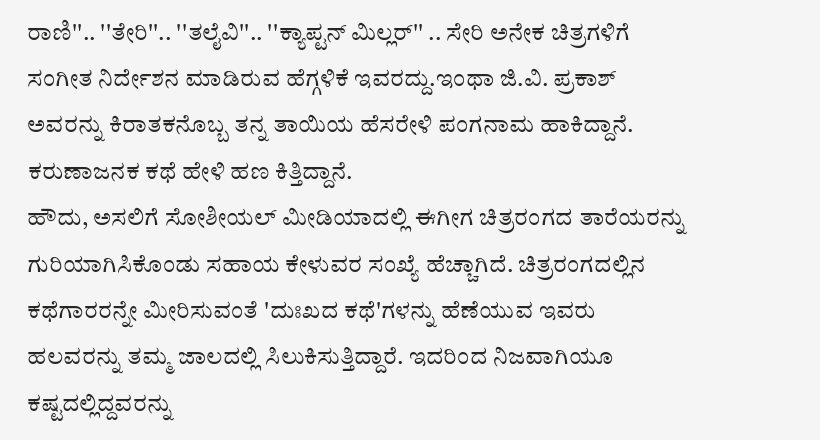ರಾಣಿ''.. ''ತೇರಿ''.. ''ತಲೈವಿ''.. ''ಕ್ಯಾಪ್ಟನ್ ಮಿಲ್ಲರ್'' .. ಸೇರಿ ಅನೇಕ ಚಿತ್ರಗಳಿಗೆ ಸಂಗೀತ ನಿರ್ದೇಶನ ಮಾಡಿರುವ ಹೆಗ್ಗಳಿಕೆ ಇವರದ್ದು.ಇಂಥಾ ಜಿ.ವಿ. ಪ್ರಕಾಶ್ ಅವರನ್ನು ಕಿರಾತಕನೊಬ್ಬ ತನ್ನ ತಾಯಿಯ ಹೆಸರೇಳಿ ಪಂಗನಾಮ ಹಾಕಿದ್ದಾನೆ. ಕರುಣಾಜನಕ ಕಥೆ ಹೇಳಿ ಹಣ ಕಿತ್ತಿದ್ದಾನೆ.
ಹೌದು, ಅಸಲಿಗೆ ಸೋಶೀಯಲ್ ಮೀಡಿಯಾದಲ್ಲಿ ಈಗೀಗ ಚಿತ್ರರಂಗದ ತಾರೆಯರನ್ನು ಗುರಿಯಾಗಿಸಿಕೊಂಡು ಸಹಾಯ ಕೇಳುವರ ಸಂಖ್ಯೆ ಹೆಚ್ಚಾಗಿದೆ. ಚಿತ್ರರಂಗದಲ್ಲಿನ ಕಥೆಗಾರರನ್ನೇ ಮೀರಿಸುವಂತೆ 'ದುಃಖದ ಕಥೆ'ಗಳನ್ನು ಹೆಣೆಯುವ ಇವರು ಹಲವರನ್ನು ತಮ್ಮ ಜಾಲದಲ್ಲಿ ಸಿಲುಕಿಸುತ್ತಿದ್ದಾರೆ. ಇದರಿಂದ ನಿಜವಾಗಿಯೂ ಕಷ್ಟದಲ್ಲಿದ್ದವರನ್ನು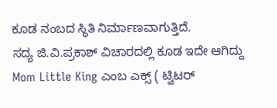ಕೂಡ ನಂಬದ ಸ್ಥಿತಿ ನಿರ್ಮಾಣವಾಗುತ್ತಿದೆ.
ಸದ್ಯ ಜಿ.ವಿ.ಪ್ರಕಾಶ್ ವಿಚಾರದಲ್ಲಿ ಕೂಡ ಇದೇ ಆಗಿದ್ದು Mom Little King ಎಂಬ ಎಕ್ಸ್ ( ಟ್ವಿಟರ್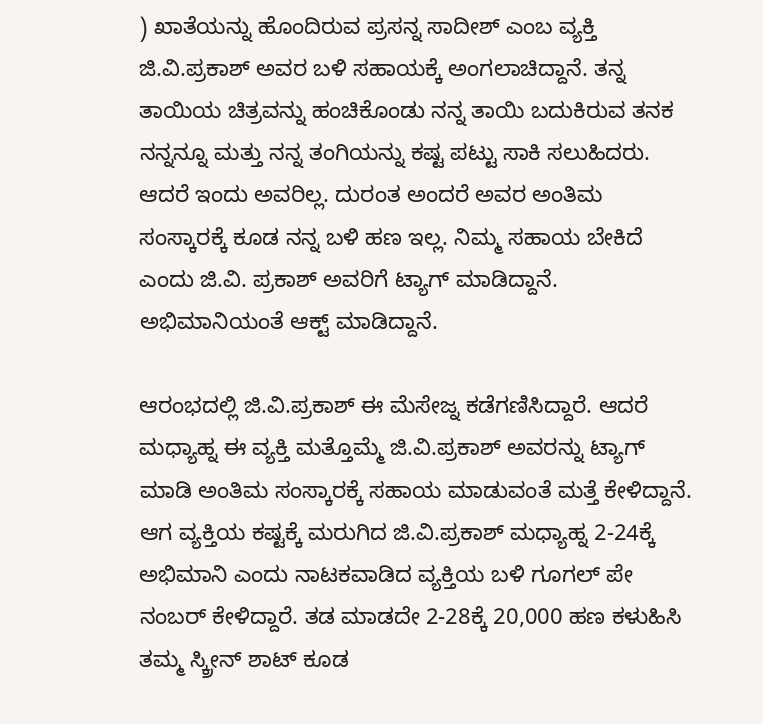) ಖಾತೆಯನ್ನು ಹೊಂದಿರುವ ಪ್ರಸನ್ನ ಸಾದೀಶ್ ಎಂಬ ವ್ಯಕ್ತಿ ಜಿ.ವಿ.ಪ್ರಕಾಶ್ ಅವರ ಬಳಿ ಸಹಾಯಕ್ಕೆ ಅಂಗಲಾಚಿದ್ದಾನೆ. ತನ್ನ ತಾಯಿಯ ಚಿತ್ರವನ್ನು ಹಂಚಿಕೊಂಡು ನನ್ನ ತಾಯಿ ಬದುಕಿರುವ ತನಕ ನನ್ನನ್ನೂ ಮತ್ತು ನನ್ನ ತಂಗಿಯನ್ನು ಕಷ್ಟ ಪಟ್ಟು ಸಾಕಿ ಸಲುಹಿದರು. ಆದರೆ ಇಂದು ಅವರಿಲ್ಲ. ದುರಂತ ಅಂದರೆ ಅವರ ಅಂತಿಮ ಸಂಸ್ಕಾರಕ್ಕೆ ಕೂಡ ನನ್ನ ಬಳಿ ಹಣ ಇಲ್ಲ. ನಿಮ್ಮ ಸಹಾಯ ಬೇಕಿದೆ ಎಂದು ಜಿ.ವಿ. ಪ್ರಕಾಶ್ ಅವರಿಗೆ ಟ್ಯಾಗ್ ಮಾಡಿದ್ದಾನೆ. ಅಭಿಮಾನಿಯಂತೆ ಆಕ್ಟ್ ಮಾಡಿದ್ದಾನೆ.

ಆರಂಭದಲ್ಲಿ ಜಿ.ವಿ.ಪ್ರಕಾಶ್ ಈ ಮೆಸೇಜ್ನ ಕಡೆಗಣಿಸಿದ್ದಾರೆ. ಆದರೆ ಮಧ್ಯಾಹ್ನ ಈ ವ್ಯಕ್ತಿ ಮತ್ತೊಮ್ಮೆ ಜಿ.ವಿ.ಪ್ರಕಾಶ್ ಅವರನ್ನು ಟ್ಯಾಗ್ ಮಾಡಿ ಅಂತಿಮ ಸಂಸ್ಕಾರಕ್ಕೆ ಸಹಾಯ ಮಾಡುವಂತೆ ಮತ್ತೆ ಕೇಳಿದ್ದಾನೆ. ಆಗ ವ್ಯಕ್ತಿಯ ಕಷ್ಟಕ್ಕೆ ಮರುಗಿದ ಜಿ.ವಿ.ಪ್ರಕಾಶ್ ಮಧ್ಯಾಹ್ನ 2-24ಕ್ಕೆ ಅಭಿಮಾನಿ ಎಂದು ನಾಟಕವಾಡಿದ ವ್ಯಕ್ತಿಯ ಬಳಿ ಗೂಗಲ್ ಪೇ ನಂಬರ್ ಕೇಳಿದ್ದಾರೆ. ತಡ ಮಾಡದೇ 2-28ಕ್ಕೆ 20,000 ಹಣ ಕಳುಹಿಸಿ ತಮ್ಮ ಸ್ಕ್ರೀನ್ ಶಾಟ್ ಕೂಡ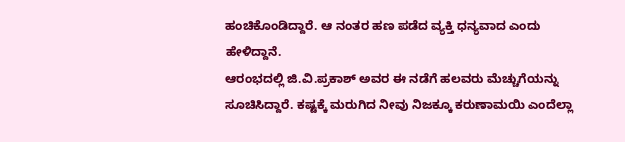ಹಂಚಿಕೊಂಡಿದ್ದಾರೆ. ಆ ನಂತರ ಹಣ ಪಡೆದ ವ್ಯಕ್ತಿ ಧನ್ಯವಾದ ಎಂದು ಹೇಳಿದ್ದಾನೆ.
ಆರಂಭದಲ್ಲಿ ಜಿ.ವಿ.ಪ್ರಕಾಶ್ ಅವರ ಈ ನಡೆಗೆ ಹಲವರು ಮೆಚ್ಚುಗೆಯನ್ನು ಸೂಚಿಸಿದ್ದಾರೆ. ಕಷ್ಟಕ್ಕೆ ಮರುಗಿದ ನೀವು ನಿಜಕ್ಕೂ ಕರುಣಾಮಯಿ ಎಂದೆಲ್ಲಾ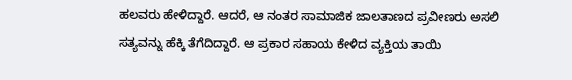ಹಲವರು ಹೇಳಿದ್ದಾರೆ. ಆದರೆ, ಆ ನಂತರ ಸಾಮಾಜಿಕ ಜಾಲತಾಣದ ಪ್ರವೀಣರು ಅಸಲಿ ಸತ್ಯವನ್ನು ಹೆಕ್ಕಿ ತೆಗೆದಿದ್ದಾರೆ. ಆ ಪ್ರಕಾರ ಸಹಾಯ ಕೇಳಿದ ವ್ಯಕ್ತಿಯ ತಾಯಿ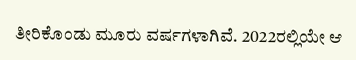ತೀರಿಕೊಂಡು ಮೂರು ವರ್ಷಗಳಾಗಿವೆ. 2022ರಲ್ಲಿಯೇ ಆ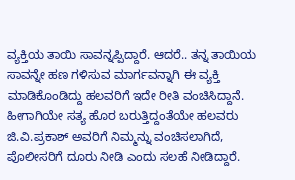ವ್ಯಕ್ತಿಯ ತಾಯಿ ಸಾವನ್ನಪ್ಪಿದ್ದಾರೆ. ಆದರೆ.. ತನ್ನ ತಾಯಿಯ ಸಾವನ್ನೇ ಹಣ ಗಳಿಸುವ ಮಾರ್ಗವನ್ನಾಗಿ ಈ ವ್ಯಕ್ತಿ ಮಾಡಿಕೊಂಡಿದ್ದು ಹಲವರಿಗೆ ಇದೇ ರೀತಿ ವಂಚಿಸಿದ್ದಾನೆ.
ಹೀಗಾಗಿಯೇ ಸತ್ಯ ಹೊರ ಬರುತ್ತಿದ್ದಂತೆಯೇ ಹಲವರು ಜಿ.ವಿ.ಪ್ರಕಾಶ್ ಅವರಿಗೆ ನಿಮ್ಮನ್ನು ವಂಚಿಸಲಾಗಿದೆ, ಪೊಲೀಸರಿಗೆ ದೂರು ನೀಡಿ ಎಂದು ಸಲಹೆ ನೀಡಿದ್ದಾರೆ.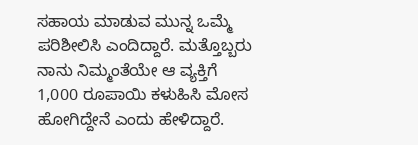ಸಹಾಯ ಮಾಡುವ ಮುನ್ನ ಒಮ್ಮೆ ಪರಿಶೀಲಿಸಿ ಎಂದಿದ್ದಾರೆ. ಮತ್ತೊಬ್ಬರು ನಾನು ನಿಮ್ಮಂತೆಯೇ ಆ ವ್ಯಕ್ತಿಗೆ 1,000 ರೂಪಾಯಿ ಕಳುಹಿಸಿ ಮೋಸ ಹೋಗಿದ್ದೇನೆ ಎಂದು ಹೇಳಿದ್ದಾರೆ.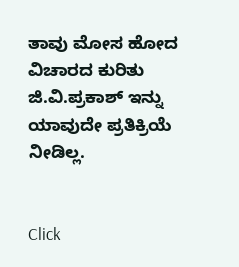ತಾವು ಮೋಸ ಹೋದ ವಿಚಾರದ ಕುರಿತು ಜಿ.ವಿ.ಪ್ರಕಾಶ್ ಇನ್ನು ಯಾವುದೇ ಪ್ರತಿಕ್ರಿಯೆ ನೀಡಿಲ್ಲ.


Click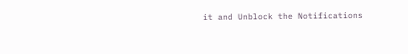it and Unblock the Notifications